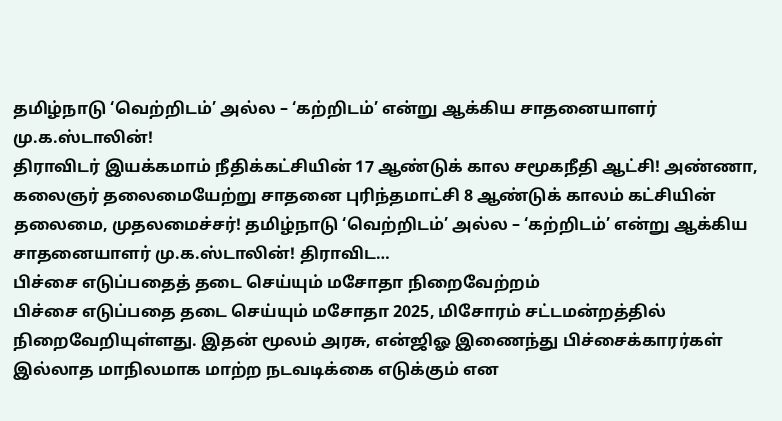தமிழ்நாடு ‘வெற்றிடம்’ அல்ல – ‘கற்றிடம்’ என்று ஆக்கிய சாதனையாளர் மு.க.ஸ்டாலின்!
திராவிடர் இயக்கமாம் நீதிக்கட்சியின் 17 ஆண்டுக் கால சமூகநீதி ஆட்சி! அண்ணா, கலைஞர் தலைமையேற்று சாதனை புரிந்தமாட்சி 8 ஆண்டுக் காலம் கட்சியின் தலைமை, முதலமைச்சர்! தமிழ்நாடு ‘வெற்றிடம்’ அல்ல – ‘கற்றிடம்’ என்று ஆக்கிய சாதனையாளர் மு.க.ஸ்டாலின்! திராவிட…
பிச்சை எடுப்பதைத் தடை செய்யும் மசோதா நிறைவேற்றம்
பிச்சை எடுப்பதை தடை செய்யும் மசோதா 2025, மிசோரம் சட்டமன்றத்தில் நிறைவேறியுள்ளது. இதன் மூலம் அரசு, என்ஜிஓ இணைந்து பிச்சைக்காரர்கள் இல்லாத மாநிலமாக மாற்ற நடவடிக்கை எடுக்கும் என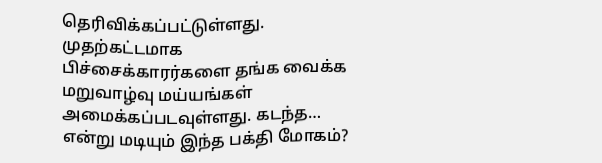தெரிவிக்கப்பட்டுள்ளது. முதற்கட்டமாக பிச்சைக்காரர்களை தங்க வைக்க மறுவாழ்வு மய்யங்கள் அமைக்கப்படவுள்ளது. கடந்த…
என்று மடியும் இந்த பக்தி மோகம்?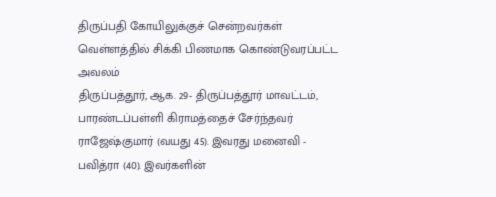திருப்பதி கோயிலுக்குச் சென்றவர்கள் வெள்ளத்தில் சிக்கி பிணமாக கொண்டுவரப்பட்ட அவலம்
திருப்பத்தூர், ஆக. 29- திருப்பத்தூர் மாவட்டம், பாரண்டப்பள்ளி கிராமத்தைச் சேர்ந்தவர் ராஜேஷ்குமார் (வயது 45). இவரது மனைவி - பவித்ரா (40). இவர்களின்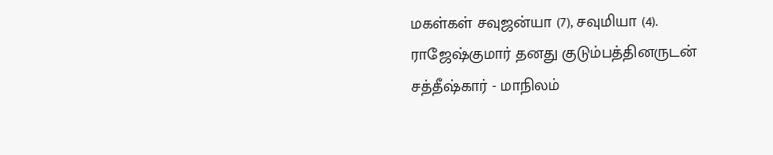மகள்கள் சவுஜன்யா (7), சவுமியா (4). ராஜேஷ்குமார் தனது குடும்பத்தினருடன் சத்தீஷ்கார் - மாநிலம்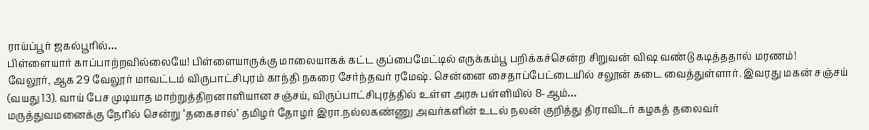ராய்ப்பூர் ஜகல்பூரில்…
பிள்ளையார் காப்பாற்றவில்லையே! பிள்ளையாருக்கு மாலையாகக் கட்ட குப்பைமேட்டில் எருக்கம்பூ பறிக்கச்சென்ற சிறுவன் விஷ வண்டு கடித்ததால் மரணம்!
வேலூர், ஆக 29 வேலூர் மாவட்டம் விருபாட்சிபுரம் காந்தி நகரை சேர்ந்தவர் ரமேஷ். சென்னை சைதாப்பேட்டையில் சலூன் கடை வைத்துள்ளார். இவரது மகன் சஞ்சய் (வயது 13). வாய் பேச முடியாத மாற்றுத்திறனாளியான சஞ்சய், விருப்பாட்சிபுரத்தில் உள்ள அரசு பள்ளியில் 8-ஆம்…
மருத்துவமனைக்கு நேரில் சென்று ‘தகைசால்’ தமிழர் தோழர் இரா.நல்லகண்ணு அவர்களின் உடல் நலன் குறித்து திராவிடர் கழகத் தலைவர்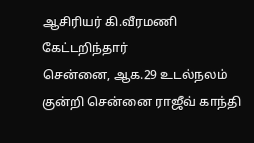ஆசிரியர் கி.வீரமணி கேட்டறிந்தார்
சென்னை, ஆக.29 உடல்நலம் குன்றி சென்னை ராஜீவ் காந்தி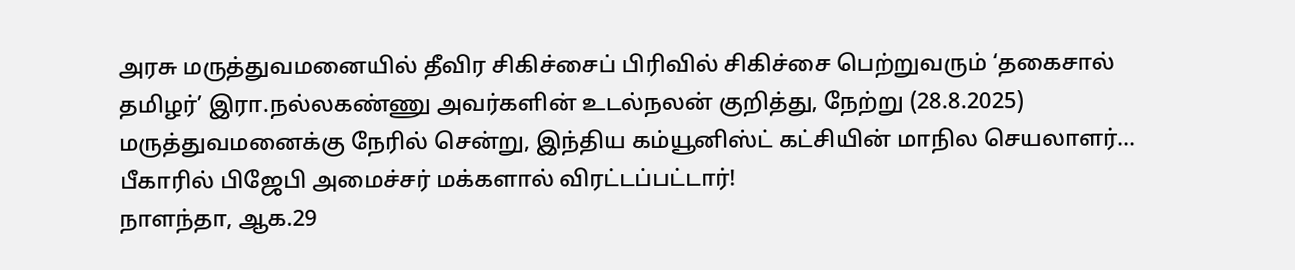அரசு மருத்துவமனையில் தீவிர சிகிச்சைப் பிரிவில் சிகிச்சை பெற்றுவரும் ‘தகைசால் தமிழர்’ இரா.நல்லகண்ணு அவர்களின் உடல்நலன் குறித்து, நேற்று (28.8.2025) மருத்துவமனைக்கு நேரில் சென்று, இந்திய கம்யூனிஸ்ட் கட்சியின் மாநில செயலாளர்…
பீகாரில் பிஜேபி அமைச்சர் மக்களால் விரட்டப்பட்டார்!
நாளந்தா, ஆக.29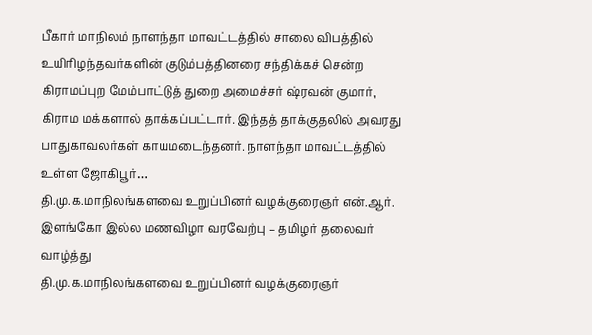பீகார் மாநிலம் நாளந்தா மாவட்டத்தில் சாலை விபத்தில் உயிரிழந்தவர்களின் குடும்பத்தினரை சந்திக்கச் சென்ற கிராமப்புற மேம்பாட்டுத் துறை அமைச்சர் ஷ்ரவன் குமார், கிராம மக்களால் தாக்கப்பட்டார். இந்தத் தாக்குதலில் அவரது பாதுகாவலர்கள் காயமடைந்தனர். நாளந்தா மாவட்டத்தில் உள்ள ஜோகிபூர்…
தி.மு.க.மாநிலங்களவை உறுப்பினர் வழக்குரைஞர் என்.ஆர். இளங்கோ இல்ல மணவிழா வரவேற்பு – தமிழர் தலைவர் வாழ்த்து
தி.மு.க.மாநிலங்களவை உறுப்பினர் வழக்குரைஞர்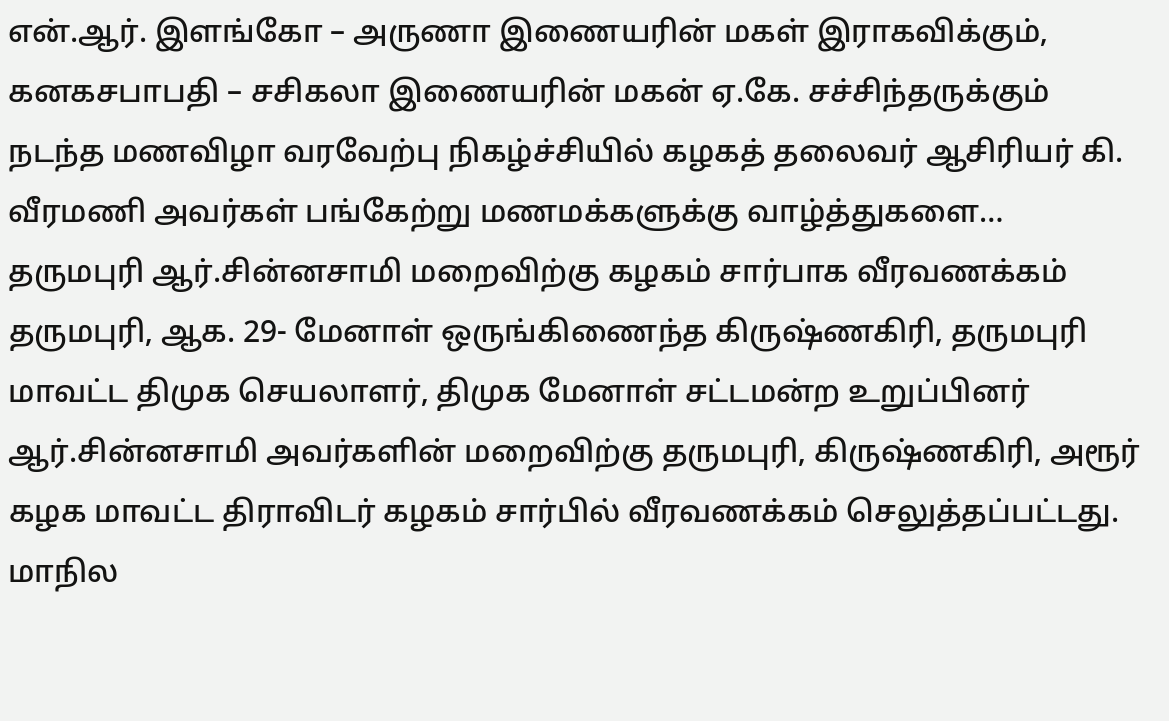என்.ஆர். இளங்கோ – அருணா இணையரின் மகள் இராகவிக்கும், கனகசபாபதி – சசிகலா இணையரின் மகன் ஏ.கே. சச்சிந்தருக்கும் நடந்த மணவிழா வரவேற்பு நிகழ்ச்சியில் கழகத் தலைவர் ஆசிரியர் கி. வீரமணி அவர்கள் பங்கேற்று மணமக்களுக்கு வாழ்த்துகளை…
தருமபுரி ஆர்.சின்னசாமி மறைவிற்கு கழகம் சார்பாக வீரவணக்கம்
தருமபுரி, ஆக. 29- மேனாள் ஒருங்கிணைந்த கிருஷ்ணகிரி, தருமபுரி மாவட்ட திமுக செயலாளர், திமுக மேனாள் சட்டமன்ற உறுப்பினர் ஆர்.சின்னசாமி அவர்களின் மறைவிற்கு தருமபுரி, கிருஷ்ணகிரி, அரூர் கழக மாவட்ட திராவிடர் கழகம் சார்பில் வீரவணக்கம் செலுத்தப்பட்டது. மாநில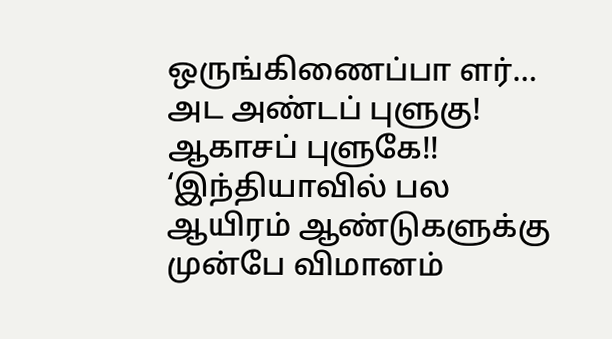ஒருங்கிணைப்பா ளர்…
அட அண்டப் புளுகு! ஆகாசப் புளுகே!! ‘இந்தியாவில் பல ஆயிரம் ஆண்டுகளுக்கு முன்பே விமானம்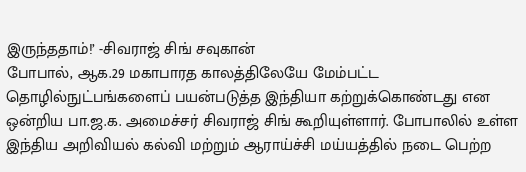இருந்ததாம்!’ -சிவராஜ் சிங் சவுகான்
போபால், ஆக.29 மகாபாரத காலத்திலேயே மேம்பட்ட தொழில்நுட்பங்களைப் பயன்படுத்த இந்தியா கற்றுக்கொண்டது என ஒன்றிய பா.ஜ.க. அமைச்சர் சிவராஜ் சிங் கூறியுள்ளார். போபாலில் உள்ள இந்திய அறிவியல் கல்வி மற்றும் ஆராய்ச்சி மய்யத்தில் நடை பெற்ற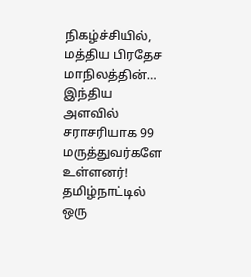நிகழ்ச்சியில், மத்திய பிரதேச மாநிலத்தின்…
இந்திய அளவில் சராசரியாக 99 மருத்துவர்களே உள்ளனர்! தமிழ்நாட்டில் ஒரு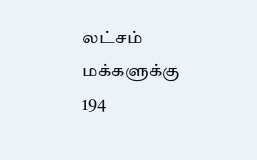லட்சம் மக்களுக்கு 194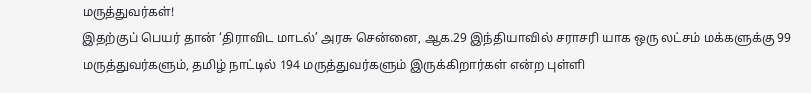மருத்துவர்கள்!
இதற்குப் பெயர் தான் ‘திராவிட மாடல்’ அரசு சென்னை, ஆக.29 இந்தியாவில் சராசரி யாக ஒரு லட்சம் மக்களுக்கு 99 மருத்துவர்களும், தமிழ் நாட்டில் 194 மருத்துவர்களும் இருக்கிறார்கள் என்ற புள்ளி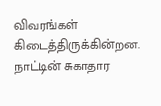விவரங்கள் கிடைத்திருக்கின்றன. நாட்டின் சுகாதார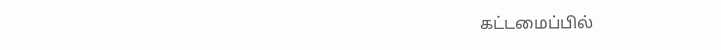கட்டமைப்பில்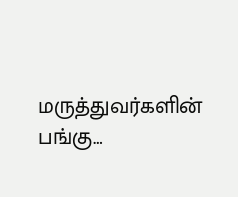மருத்துவர்களின் பங்கு…